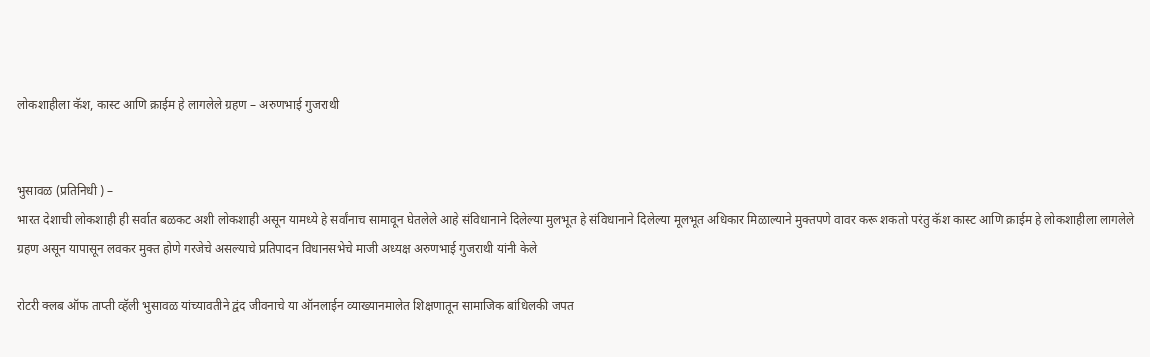लोकशाहीला कॅश, कास्ट आणि क्राईम हे लागलेले ग्रहण – अरुणभाई गुजराथी


भुसावळ (प्रतिनिधी ) –
भारत देशाची लोकशाही ही सर्वात बळकट अशी लोकशाही असून यामध्ये हे सर्वांनाच सामावून घेतलेले आहे संविधानाने दिलेल्या मुलभूत हे संविधानाने दिलेल्या मूलभूत अधिकार मिळाल्याने मुक्तपणे वावर करू शकतो परंतु कॅश कास्ट आणि क्राईम हे लोकशाहीला लागलेले ग्रहण असून यापासून लवकर मुक्त होणे गरजेचे असल्याचे प्रतिपादन विधानसभेचे माजी अध्यक्ष अरुणभाई गुजराथी यांनी केले

रोटरी क्लब ऑफ ताप्ती व्हॅली भुसावळ यांच्यावतीने द्वंद जीवनाचे या ऑनलाईन व्याख्यानमालेत शिक्षणातून सामाजिक बांधिलकी जपत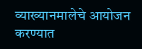व्याख्यानमालेचे आयोजन करण्यात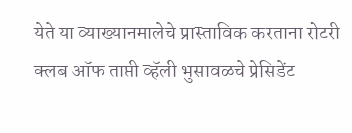येते या व्याख्यानमालेचे प्रास्ताविक करताना रोटरी क्लब ऑफ ताप्ती व्हॅली भुसावळचे प्रेसिडेंट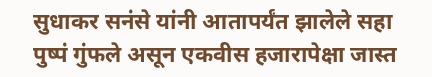सुधाकर सनंसे यांनी आतापर्यंत झालेले सहा पुष्पं गुंफले असून एकवीस हजारापेक्षा जास्त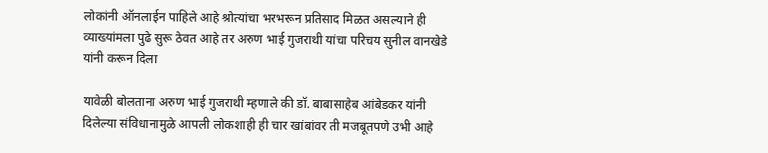लोकांनी ऑनलाईन पाहिले आहे श्रोत्यांचा भरभरून प्रतिसाद मिळत असल्याने ही व्याख्यांमला पुढे सुरू ठेवत आहे तर अरुण भाई गुजराथी यांचा परिचय सुनील वानखेडे यांनी करून दिला

यावेळी बोलताना अरुण भाई गुजराथी म्हणाले की डॉ. बाबासाहेब आंबेडकर यांनी दिलेल्या संविधानामुळे आपली लोकशाही ही चार खांबांवर ती मजबूतपणे उभी आहे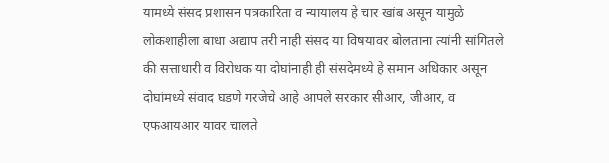यामध्ये संसद प्रशासन पत्रकारिता व न्यायालय हे चार खांब असून यामुळे लोकशाहीला बाधा अद्याप तरी नाही संसद या विषयावर बोलताना त्यांनी सांगितले की सत्ताधारी व विरोधक या दोघांनाही ही संसदेमध्ये हे समान अधिकार असून दोघांमध्ये संवाद घडणे गरजेचे आहे आपले सरकार सीआर, जीआर, व एफआयआर यावर चालते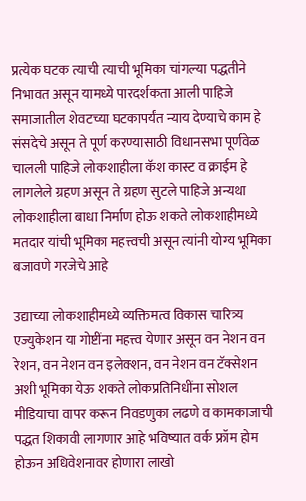प्रत्येक घटक त्याची त्याची भूमिका चांगल्या पद्धतीने निभावत असून यामध्ये पारदर्शकता आली पाहिजे समाजातील शेवटच्या घटकापर्यंत न्याय देण्याचे काम हे संसदेचे असून ते पूर्ण करण्यासाठी विधानसभा पूर्णवेळ चालली पाहिजे लोकशाहीला कॅश कास्ट व क्राईम हे लागलेले ग्रहण असून ते ग्रहण सुटले पाहिजे अन्यथा लोकशाहीला बाधा निर्माण होऊ शकते लोकशाहीमध्ये मतदार यांची भूमिका महत्त्वची असून त्यांनी योग्य भूमिका बजावणे गरजेचे आहे

उद्याच्या लोकशाहीमध्ये व्यक्तिमत्व विकास चारित्र्य एज्युकेशन या गोष्टींना महत्त्व येणार असून वन नेशन वन रेशन, वन नेशन वन इलेक्शन, वन नेशन वन टॅक्सेशन अशी भूमिका येऊ शकते लोकप्रतिनिधींना सोशल मीडियाचा वापर करून निवडणुका लढणे व कामकाजाची पद्धत शिकावी लागणार आहे भविष्यात वर्क फ्रॉम होम होऊन अधिवेशनावर होणारा लाखो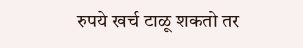रुपये खर्च टाळू शकतो तर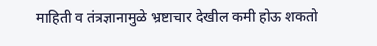माहिती व तंत्रज्ञानामुळे भ्रष्टाचार देखील कमी होऊ शकतो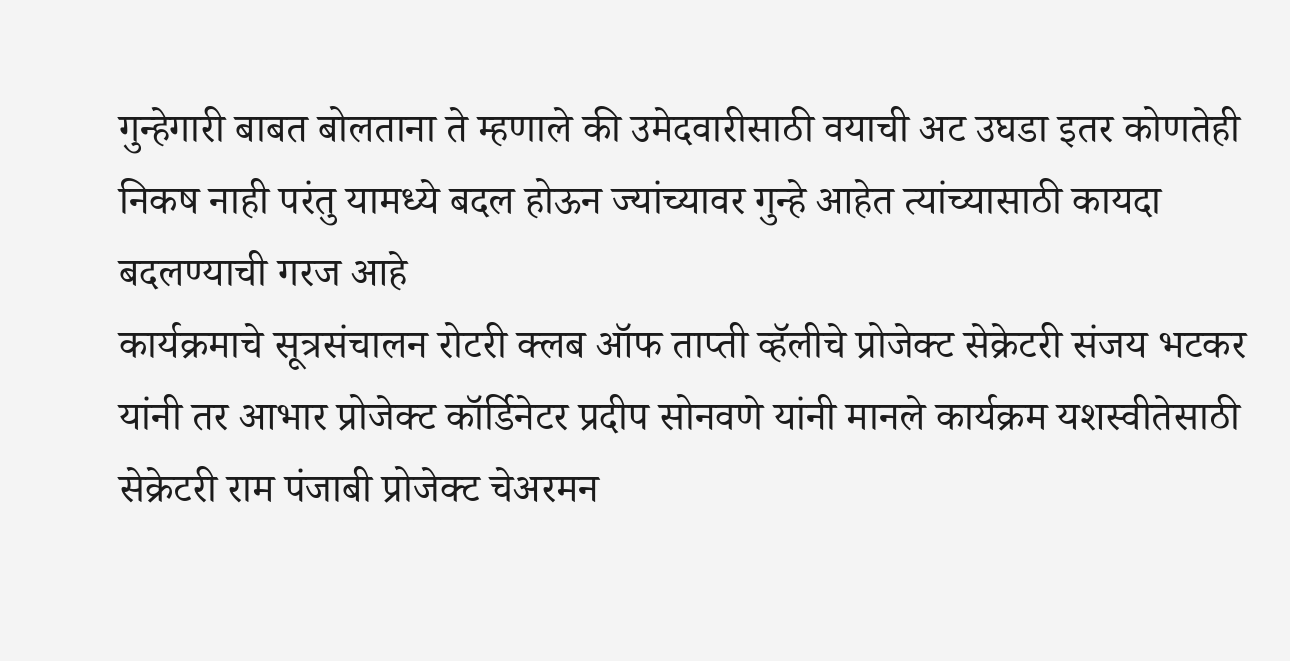गुन्हेगारी बाबत बोलताना ते म्हणाले की उमेदवारीसाठी वयाची अट उघडा इतर कोणतेही निकष नाही परंतु यामध्ये बदल होऊन ज्यांच्यावर गुन्हे आहेत त्यांच्यासाठी कायदा बदलण्याची गरज आहे
कार्यक्रमाचे सूत्रसंचालन रोटरी क्लब ऑफ ताप्ती व्हॅलीचे प्रोजेक्ट सेक्रेटरी संजय भटकर यांनी तर आभार प्रोजेक्ट कॉर्डिनेटर प्रदीप सोनवणे यांनी मानले कार्यक्रम यशस्वीतेसाठी सेक्रेटरी राम पंजाबी प्रोजेक्ट चेअरमन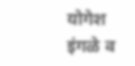योगेश इंगळे व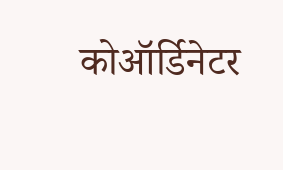कोऑर्डिनेटर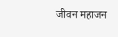जीवन महाजन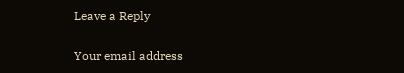Leave a Reply

Your email address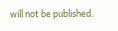will not be published.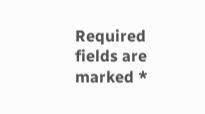Required fields are marked *